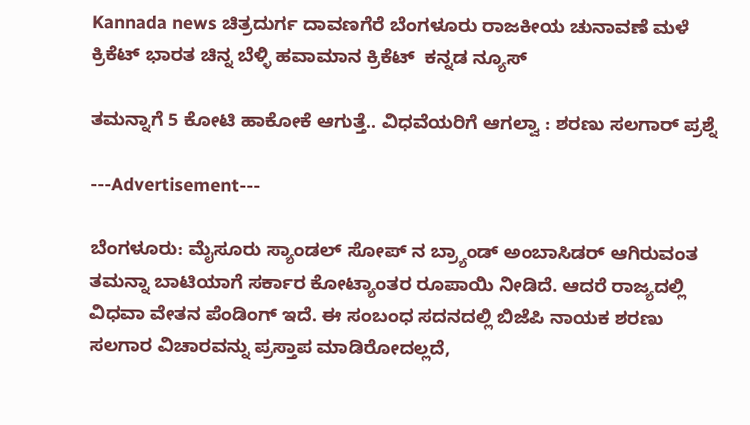Kannada news ಚಿತ್ರದುರ್ಗ ದಾವಣಗೆರೆ ಬೆಂಗಳೂರು ರಾಜಕೀಯ ಚುನಾವಣೆ ಮಳೆ ಕ್ರಿಕೆಟ್ ಭಾರತ ಚಿನ್ನ ಬೆಳ್ಳಿ ಹವಾಮಾನ ಕ್ರಿಕೆಟ್  ಕನ್ನಡ ನ್ಯೂಸ್

ತಮನ್ನಾಗೆ 5 ಕೋಟಿ ಹಾಕೋಕೆ ಆಗುತ್ತೆ.. ವಿಧವೆಯರಿಗೆ ಆಗಲ್ವಾ : ಶರಣು ಸಲಗಾರ್ ಪ್ರಶ್ನೆ

---Advertisement---

ಬೆಂಗಳೂರು: ಮೈಸೂರು ಸ್ಯಾಂಡಲ್ ಸೋಪ್ ನ ಬ್ರ್ಯಾಂಡ್ ಅಂಬಾಸಿಡರ್ ಆಗಿರುವಂತ ತಮನ್ನಾ ಬಾಟಿಯಾಗೆ ಸರ್ಕಾರ ಕೋಟ್ಯಾಂತರ ರೂಪಾಯಿ ನೀಡಿದೆ. ಆದರೆ ರಾಜ್ಯದಲ್ಲಿ ವಿಧವಾ ವೇತನ ಪೆಂಡಿಂಗ್ ಇದೆ. ಈ ಸಂಬಂಧ ಸದನದಲ್ಲಿ ಬಿಜೆಪಿ ನಾಯಕ ಶರಣು ಸಲಗಾರ ವಿಚಾರವನ್ನು ಪ್ರಸ್ತಾಪ ಮಾಡಿರೋದಲ್ಲದೆ,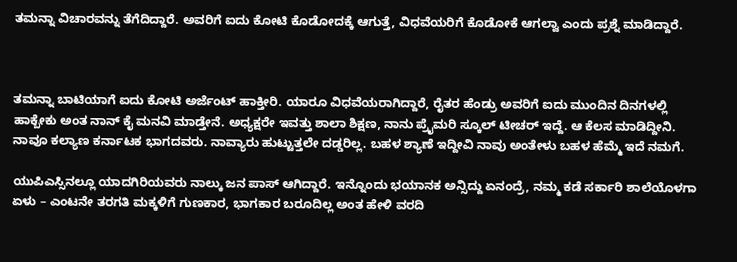ತಮನ್ನಾ ವಿಚಾರವನ್ನು ತೆಗೆದಿದ್ದಾರೆ. ಅವರಿಗೆ ಐದು ಕೋಟಿ ಕೊಡೋದಕ್ಕೆ ಆಗುತ್ತೆ, ವಿಧವೆಯರಿಗೆ ಕೊಡೋಕೆ ಆಗಲ್ವಾ ಎಂದು ಪ್ರಶ್ನೆ ಮಾಡಿದ್ದಾರೆ.



ತಮನ್ನಾ ಬಾಟಿಯಾಗೆ ಐದು ಕೋಟಿ ಅರ್ಜೆಂಟ್ ಹಾಕ್ತೀರಿ. ಯಾರೂ ವಿಧವೆಯರಾಗಿದ್ದಾರೆ, ರೈತರ ಹೆಂಡ್ರು ಅವರಿಗೆ ಐದು ಮುಂದಿನ ದಿನಗಳಲ್ಲಿ ಹಾಕ್ಬೇಕು ಅಂತ ನಾನ್ ಕೈ ಮನವಿ ಮಾಡ್ತೇನೆ. ಅಧ್ಯಕ್ಷರೇ ಇವತ್ತು ಶಾಲಾ ಶಿಕ್ಷಣ, ನಾನು ಪ್ರೈಮರಿ ಸ್ಕೂಲ್ ಟೀಚರ್ ಇದ್ದೆ. ಆ ಕೆಲಸ ಮಾಡಿದ್ದೀನಿ. ನಾವೂ ಕಲ್ಯಾಣ‌ ಕರ್ನಾಟಕ ಭಾಗದವರು. ನಾವ್ಯಾರು ಹುಟ್ಟುತ್ತಲೇ ದಡ್ಡರಿಲ್ಲ. ಬಹಳ ಶ್ಯಾಣೆ ಇದ್ದೀವಿ ನಾವು ಅಂತೇಳು ಬಹಳ ಹೆಮ್ಮೆ ಇದೆ ನಮಗೆ.

ಯುಪಿಎಸ್ಸಿ‌ನಲ್ಲೂ ಯಾದಗಿರಿಯವರು ನಾಲ್ಕು ಜನ ಪಾಸ್ ಆಗಿದ್ದಾರೆ. ಇನ್ನೊಂದು ಭಯಾನಕ ಅನ್ಸಿದ್ದು ಏನಂದ್ರೆ, ನಮ್ಮ ಕಡೆ ಸರ್ಕಾರಿ ಶಾಲೆಯೊಳಗಾ ಏಳು – ಎಂಟನೇ ತರಗತಿ ಮಕ್ಕಳಿಗೆ ಗುಣಕಾರ, ಭಾಗಕಾರ ಬರೂದಿಲ್ಲ ಅಂತ ಹೇಳಿ ವರದಿ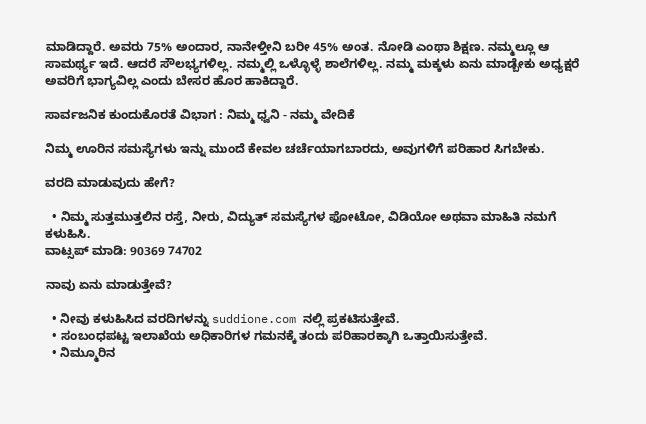ಮಾಡಿದ್ದಾರೆ. ಅವರು 75% ಅಂದಾರ, ನಾನೇಳ್ತೀನಿ ಬರೀ 45% ಅಂತ. ನೋಡಿ ಎಂಥಾ ಶಿಕ್ಷಣ. ನಮ್ಮಲ್ಲೂ ಆ ಸಾಮರ್ಥ್ಯ ಇದೆ. ಆದರೆ ಸೌಲಭ್ಯಗಳಿಲ್ಲ. ನಮ್ಮಲ್ಲಿ ಒಳ್ಳೊಳ್ಳೆ ಶಾಲೆಗಳಿಲ್ಲ. ನಮ್ಮ ಮಕ್ಕಳು ಏನು ಮಾಡ್ಬೇಕು ಅಧ್ಯಕ್ಷರೆ ಅವರಿಗೆ ಭಾಗ್ಯವಿಲ್ಲ ಎಂದು ಬೇಸರ ಹೊರ ಹಾಕಿದ್ದಾರೆ.

ಸಾರ್ವಜನಿಕ ಕುಂದುಕೊರತೆ ವಿಭಾಗ : ನಿಮ್ಮ ಧ್ವನಿ - ನಮ್ಮ ವೇದಿಕೆ

ನಿಮ್ಮ ಊರಿನ ಸಮಸ್ಯೆಗಳು ಇನ್ನು ಮುಂದೆ ಕೇವಲ ಚರ್ಚೆಯಾಗಬಾರದು, ಅವುಗಳಿಗೆ ಪರಿಹಾರ ಸಿಗಬೇಕು.

ವರದಿ ಮಾಡುವುದು ಹೇಗೆ?

  • ನಿಮ್ಮ ಸುತ್ತಮುತ್ತಲಿನ ರಸ್ತೆ, ನೀರು, ವಿದ್ಯುತ್ ಸಮಸ್ಯೆಗಳ ಫೋಟೋ, ವಿಡಿಯೋ ಅಥವಾ ಮಾಹಿತಿ ನಮಗೆ ಕಳುಹಿಸಿ.
ವಾಟ್ಸಪ್ ಮಾಡಿ: 90369 74702

ನಾವು ಏನು ಮಾಡುತ್ತೇವೆ?

  • ನೀವು ಕಳುಹಿಸಿದ ವರದಿಗಳನ್ನು suddione.com ನಲ್ಲಿ ಪ್ರಕಟಿಸುತ್ತೇವೆ.
  • ಸಂಬಂಧಪಟ್ಟ ಇಲಾಖೆಯ ಅಧಿಕಾರಿಗಳ ಗಮನಕ್ಕೆ ತಂದು ಪರಿಹಾರಕ್ಕಾಗಿ ಒತ್ತಾಯಿಸುತ್ತೇವೆ.
  • ನಿಮ್ಮೂರಿನ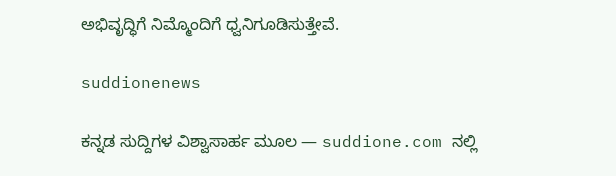ಅಭಿವೃದ್ಧಿಗೆ ನಿಮ್ಮೊಂದಿಗೆ ಧ್ವನಿಗೂಡಿಸುತ್ತೇವೆ.

suddionenews

ಕನ್ನಡ ಸುದ್ದಿಗಳ ವಿಶ್ವಾಸಾರ್ಹ ಮೂಲ — suddione.com ನಲ್ಲಿ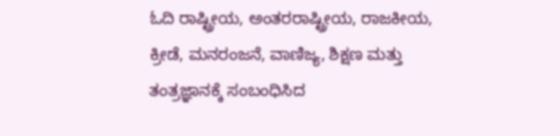ಓದಿ ರಾಷ್ಟ್ರೀಯ, ಅಂತರರಾಷ್ಟ್ರೀಯ, ರಾಜಕೀಯ, ಕ್ರೀಡೆ, ಮನರಂಜನೆ, ವಾಣಿಜ್ಯ, ಶಿಕ್ಷಣ ಮತ್ತು ತಂತ್ರಜ್ಞಾನಕ್ಕೆ ಸಂಬಂಧಿಸಿದ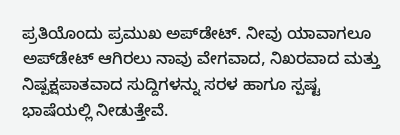ಪ್ರತಿಯೊಂದು ಪ್ರಮುಖ ಅಪ್‌ಡೇಟ್. ನೀವು ಯಾವಾಗಲೂ ಅಪ್‌ಡೇಟ್ ಆಗಿರಲು ನಾವು ವೇಗವಾದ, ನಿಖರವಾದ ಮತ್ತು ನಿಷ್ಪಕ್ಷಪಾತವಾದ ಸುದ್ದಿಗಳನ್ನು ಸರಳ ಹಾಗೂ ಸ್ಪಷ್ಟ ಭಾಷೆಯಲ್ಲಿ ನೀಡುತ್ತೇವೆ.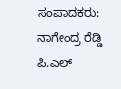ಸಂಪಾದಕರು: ನಾಗೇಂದ್ರ ರೆಡ್ಡಿ ಪಿ.ಎಲ್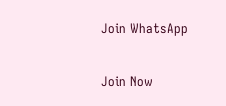Join WhatsApp

Join Now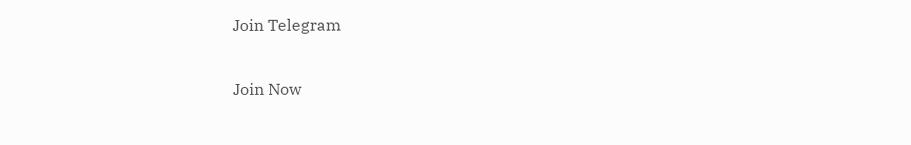Join Telegram

Join Now